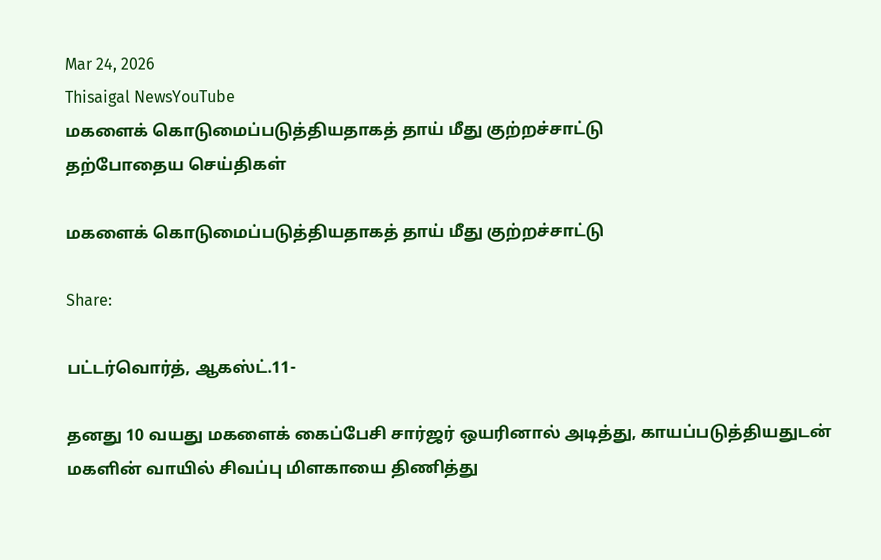Mar 24, 2026
Thisaigal NewsYouTube
மகளைக் கொடுமைப்படுத்தியதாகத் தாய் மீது குற்றச்சாட்டு
தற்போதைய செய்திகள்

மகளைக் கொடுமைப்படுத்தியதாகத் தாய் மீது குற்றச்சாட்டு

Share:

பட்டர்வொர்த், ஆகஸ்ட்.11-

தனது 10 வயது மகளைக் கைப்பேசி சார்ஜர் ஒயரினால் அடித்து, காயப்படுத்தியதுடன் மகளின் வாயில் சிவப்பு மிளகாயை திணித்து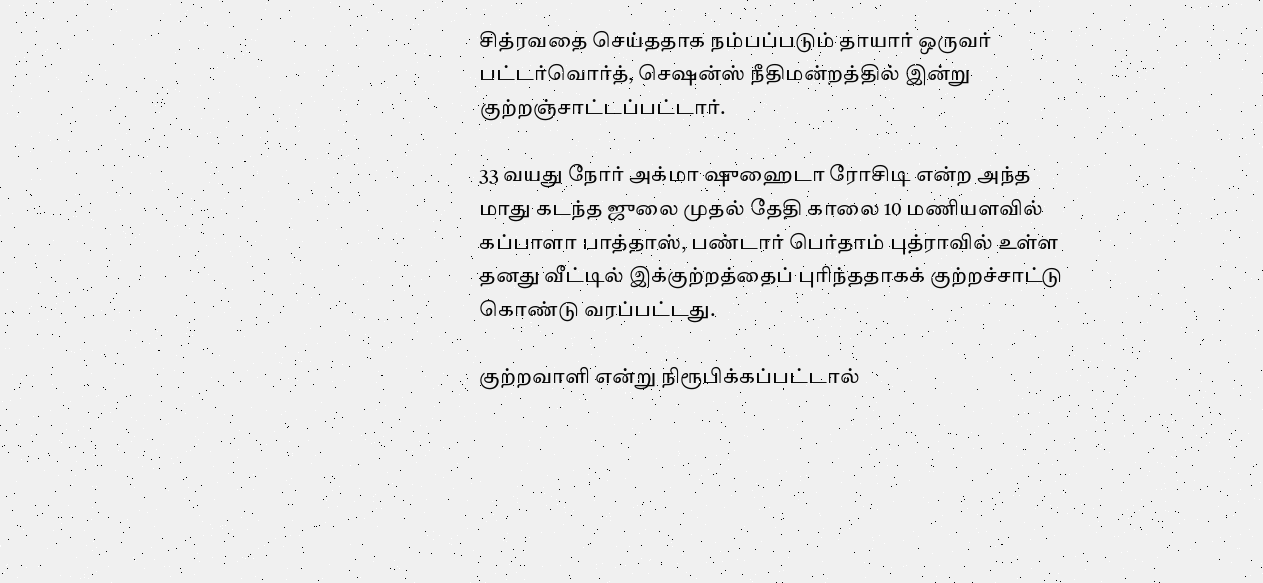சித்ரவதை செய்ததாக நம்பப்படும் தாயார் ஒருவர் பட்டர்வொர்த், செஷன்ஸ் நீதிமன்றத்தில் இன்று குற்றஞ்சாட்டப்பட்டார்.

33 வயது நோர் அக்மா ஷுஹைடா ரோசிடி என்ற அந்த மாது கடந்த ஜுலை முதல் தேதி காலை 10 மணியளவில் கப்பாளா பாத்தாஸ், பண்டார் பெர்தாம் புத்ராவில் உள்ள தனது வீட்டில் இக்குற்றத்தைப் புரிந்ததாகக் குற்றச்சாட்டு கொண்டு வரப்பட்டது.

குற்றவாளி என்று நிரூபிக்கப்பட்டால்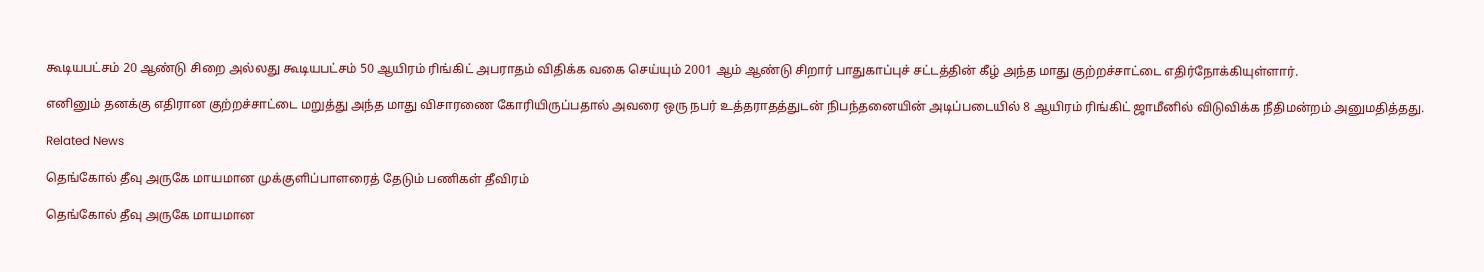கூடியபட்சம் 20 ஆண்டு சிறை அல்லது கூடியபட்சம் 50 ஆயிரம் ரிங்கிட் அபராதம் விதிக்க வகை செய்யும் 2001 ஆம் ஆண்டு சிறார் பாதுகாப்புச் சட்டத்தின் கீழ் அந்த மாது குற்றச்சாட்டை எதிர்நோக்கியுள்ளார்.

எனினும் தனக்கு எதிரான குற்றச்சாட்டை மறுத்து அந்த மாது விசாரணை கோரியிருப்பதால் அவரை ஒரு நபர் உத்தராதத்துடன் நிபந்தனையின் அடிப்படையில் 8 ஆயிரம் ரிங்கிட் ஜாமீனில் விடுவிக்க நீதிமன்றம் அனுமதித்தது.

Related News

தெங்கோல் தீவு அருகே மாயமான முக்குளிப்பாளரைத் தேடும் பணிகள் தீவிரம்

தெங்கோல் தீவு அருகே மாயமான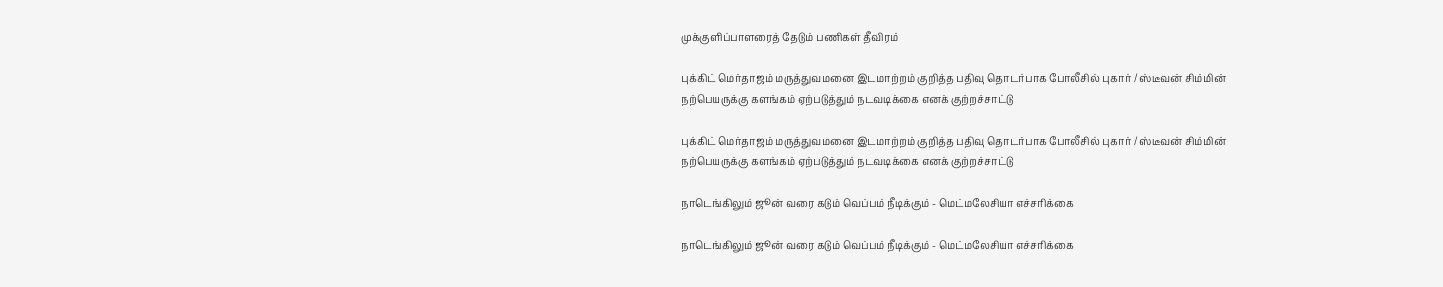முக்குளிப்பாளரைத் தேடும் பணிகள் தீவிரம்

புக்கிட் மெர்தாஜம் மருத்துவமனை இடமாற்றம் குறித்த பதிவு தொடர்பாக போலீசில் புகார் / ஸ்டீவன் சிம்மின் நற்பெயருக்கு களங்கம் ஏற்படுத்தும் நடவடிக்கை எனக் குற்றச்சாட்டு

புக்கிட் மெர்தாஜம் மருத்துவமனை இடமாற்றம் குறித்த பதிவு தொடர்பாக போலீசில் புகார் / ஸ்டீவன் சிம்மின் நற்பெயருக்கு களங்கம் ஏற்படுத்தும் நடவடிக்கை எனக் குற்றச்சாட்டு

நாடெங்கிலும் ஜூன் வரை கடும் வெப்பம் நீடிக்கும் - மெட்மலேசியா எச்சரிக்கை

நாடெங்கிலும் ஜூன் வரை கடும் வெப்பம் நீடிக்கும் - மெட்மலேசியா எச்சரிக்கை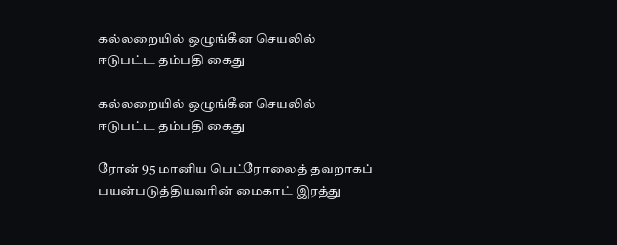கல்லறையில் ஒழுங்கீன செயலில் ஈடுபட்ட தம்பதி கைது

கல்லறையில் ஒழுங்கீன செயலில் ஈடுபட்ட தம்பதி கைது

ரோன் 95 மானிய பெட்ரோலைத் தவறாகப் பயன்படுத்தியவரின் மைகாட் இரத்து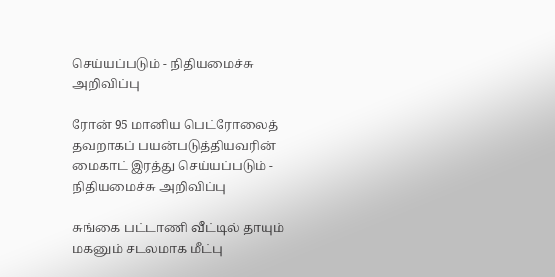செய்யப்படும் - நிதியமைச்சு அறிவிப்பு

ரோன் 95 மானிய பெட்ரோலைத் தவறாகப் பயன்படுத்தியவரின் மைகாட் இரத்து செய்யப்படும் - நிதியமைச்சு அறிவிப்பு

சுங்கை பட்டாணி வீட்டில் தாயும் மகனும் சடலமாக மீட்பு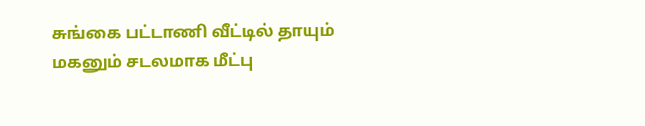சுங்கை பட்டாணி வீட்டில் தாயும் மகனும் சடலமாக மீட்பு